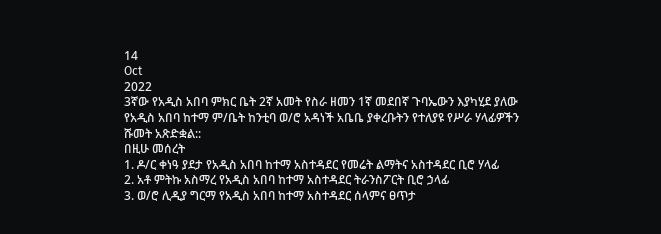14
Oct
2022
3ኛው የአዲስ አበባ ምክር ቤት 2ኛ አመት የስራ ዘመን 1ኛ መደበኛ ጉባኤውን እያካሂደ ያለው የአዲስ አበባ ከተማ ም/ቤት ከንቲባ ወ/ሮ አዳነች አቤቤ ያቀረቡትን የተለያዩ የሥራ ሃላፊዎችን ሹመት አጽድቋል::
በዚሁ መሰረት
1. ዶ/ር ቀነዓ ያደታ የአዲስ አበባ ከተማ አስተዳደር የመሬት ልማትና አስተዳደር ቢሮ ሃላፊ
2. አቶ ምትኩ አስማረ የአዲስ አበባ ከተማ አስተዳደር ትራንስፖርት ቢሮ ኃላፊ
3. ወ/ሮ ሊዲያ ግርማ የአዲስ አበባ ከተማ አስተዳደር ሰላምና ፀጥታ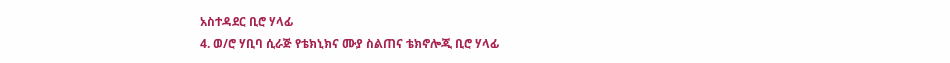አስተዳደር ቢሮ ሃላፊ
4. ወ/ሮ ሃቢባ ሲራጅ የቴክኒክና ሙያ ስልጠና ቴክኖሎጂ ቢሮ ሃላፊ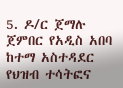5. ዶ/ር ጀማሉ ጀምበር የአዲስ አበባ ከተማ አስተዳደር የህዝብ ተሳትፎና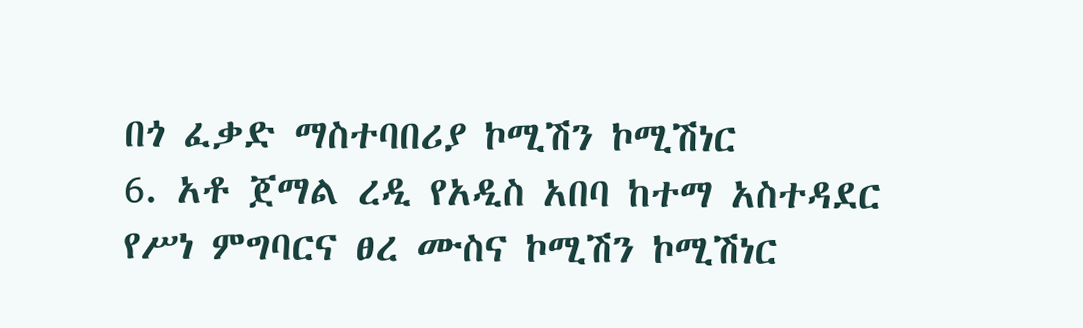በጎ ፈቃድ ማስተባበሪያ ኮሚሽን ኮሚሽነር
6. አቶ ጀማል ረዲ የአዲስ አበባ ከተማ አስተዳደር የሥነ ምግባርና ፀረ ሙስና ኮሚሽን ኮሚሽነር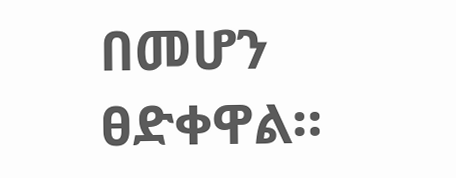በመሆን ፀድቀዋል።